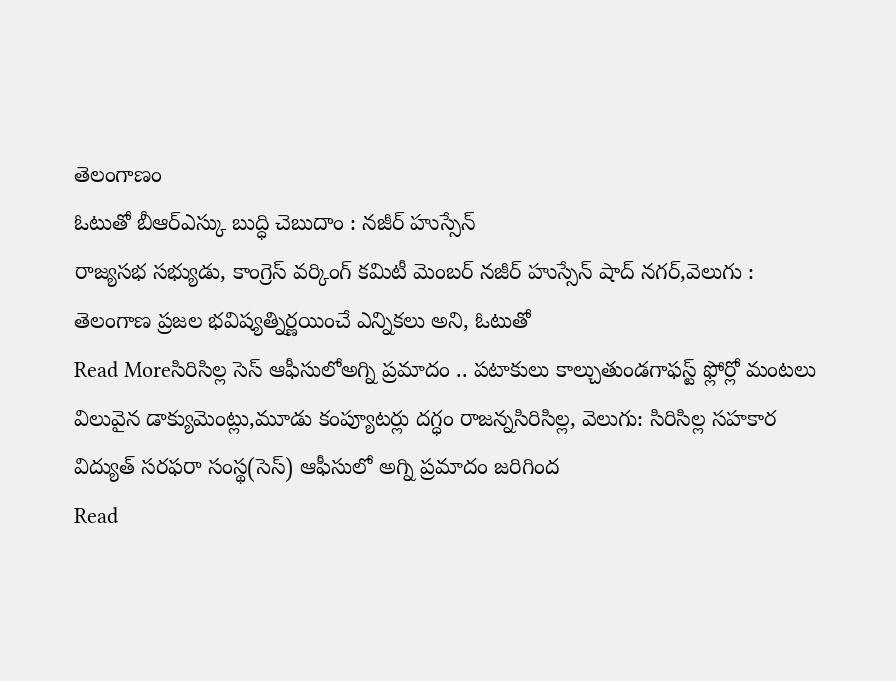తెలంగాణం
ఓటుతో బీఆర్ఎస్కు బుద్ధి చెబుదాం : నజీర్ హుస్సేన్
రాజ్యసభ సభ్యుడు, కాంగ్రెస్ వర్కింగ్ కమిటీ మెంబర్ నజీర్ హుస్సేన్ షాద్ నగర్,వెలుగు : తెలంగాణ ప్రజల భవిష్యత్నిర్ణయించే ఎన్నికలు అని, ఓటుతో
Read Moreసిరిసిల్ల సెస్ ఆఫీసులోఅగ్ని ప్రమాదం .. పటాకులు కాల్చుతుండగాఫస్ట్ ఫ్లోర్లో మంటలు
విలువైన డాక్యుమెంట్లు,మూడు కంప్యూటర్లు దగ్ధం రాజన్నసిరిసిల్ల, వెలుగు: సిరిసిల్ల సహకార విద్యుత్ సరఫరా సంస్థ(సెస్) ఆఫీసులో అగ్ని ప్రమాదం జరిగింద
Read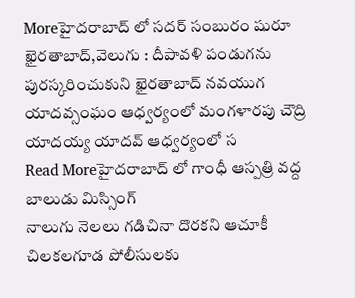Moreహైదరాబాద్ లో సదర్ సంబురం షురూ
ఖైరతాబాద్,వెలుగు : దీపావళి పండుగను పురస్కరించుకుని ఖైరతాబాద్ నవయుగ యాదవ్సంఘం ఆధ్వర్యంలో మంగళారపు చౌద్రి యాదయ్య యాదవ్ ఆధ్వర్యంలో స
Read Moreహైదరాబాద్ లో గాంధీ ఆస్పత్రి వద్ద బాలుడు మిస్సింగ్
నాలుగు నెలలు గడిచినా దొరకని ఆచూకీ చిలకలగూడ పోలీసులకు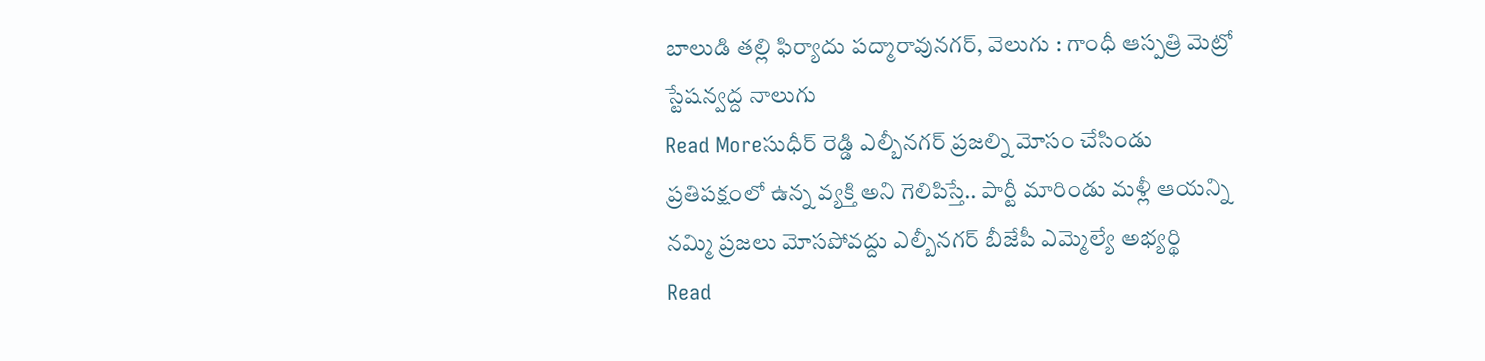బాలుడి తల్లి ఫిర్యాదు పద్మారావునగర్, వెలుగు : గాంధీ ఆస్పత్రి మెట్రో స్టేషన్వద్ద నాలుగు
Read Moreసుధీర్ రెడ్డి ఎల్బీనగర్ ప్రజల్ని మోసం చేసిండు
ప్రతిపక్షంలో ఉన్న వ్యక్తి అని గెలిపిస్తే.. పార్టీ మారిండు మళ్లీ ఆయన్ని నమ్మి ప్రజలు మోసపోవద్దు ఎల్బీనగర్ బీజేపీ ఎమ్మెల్యే అభ్యర్థి
Read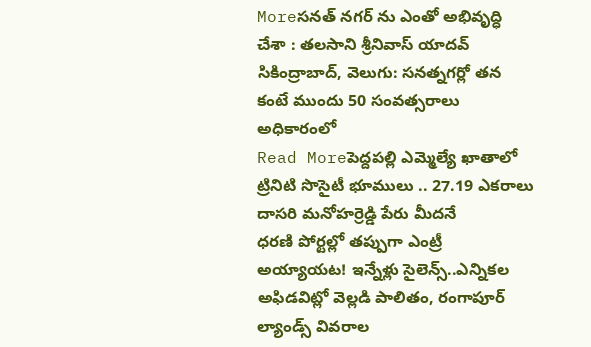Moreసనత్ నగర్ ను ఎంతో అభివృద్ధి చేశా : తలసాని శ్రీనివాస్ యాదవ్
సికింద్రాబాద్, వెలుగు: సనత్నగర్లో తన కంటే ముందు 50 సంవత్సరాలు అధికారంలో
Read Moreపెద్దపల్లి ఎమ్మెల్యే ఖాతాలో ట్రినిటి సొసైటీ భూములు .. 27.19 ఎకరాలు దాసరి మనోహర్రెడ్డి పేరు మీదనే
ధరణి పోర్టల్లో తప్పుగా ఎంట్రీ అయ్యాయట! ఇన్నేళ్లు సైలెన్స్..ఎన్నికల అఫిడవిట్లో వెల్లడి పాలితం, రంగాపూర్ ల్యాండ్స్ వివరాల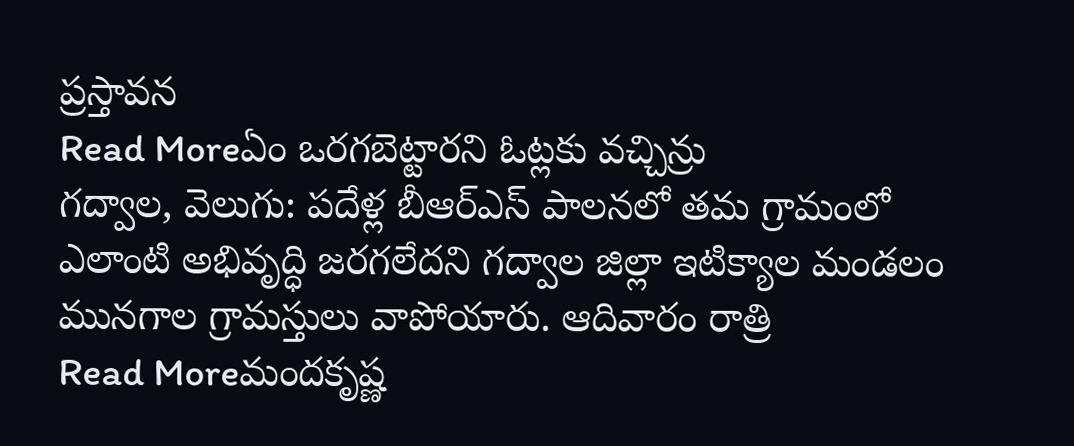ప్రస్తావన
Read Moreఏం ఒరగబెట్టారని ఓట్లకు వచ్చిన్రు
గద్వాల, వెలుగు: పదేళ్ల బీఆర్ఎస్ పాలనలో తమ గ్రామంలో ఎలాంటి అభివృద్ధి జరగలేదని గద్వాల జిల్లా ఇటిక్యాల మండలం మునగాల గ్రామస్తులు వాపోయారు. ఆదివారం రాత్రి
Read Moreమందకృష్ణ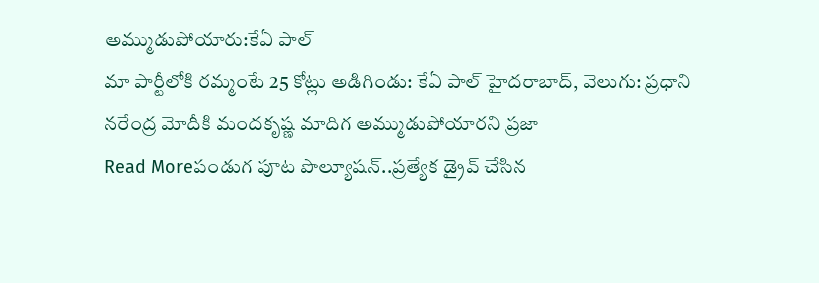అమ్ముడుపోయారు:కేఏ పాల్
మా పార్టీలోకి రమ్మంటే 25 కోట్లు అడిగిండు: కేఏ పాల్ హైదరాబాద్, వెలుగు: ప్రధాని నరేంద్ర మోదీకి మందకృష్ణ మాదిగ అమ్ముడుపోయారని ప్రజా
Read Moreపండుగ పూట పొల్యూషన్..ప్రత్యేక డ్రైవ్ చేసిన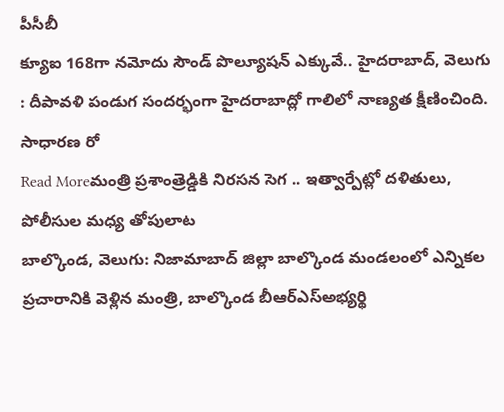పీసీబీ
క్యూఐ 168గా నమోదు సౌండ్ పొల్యూషన్ ఎక్కువే.. హైదరాబాద్, వెలుగు : దీపావళి పండుగ సందర్భంగా హైదరాబాద్లో గాలిలో నాణ్యత క్షీణించింది. సాధారణ రో
Read Moreమంత్రి ప్రశాంత్రెడ్డికి నిరసన సెగ .. ఇత్వార్పేట్లో దళితులు, పోలీసుల మధ్య తోపులాట
బాల్కొండ, వెలుగు: నిజామాబాద్ జిల్లా బాల్కొండ మండలంలో ఎన్నికల ప్రచారానికి వెళ్లిన మంత్రి, బాల్కొండ బీఆర్ఎస్అభ్యర్థి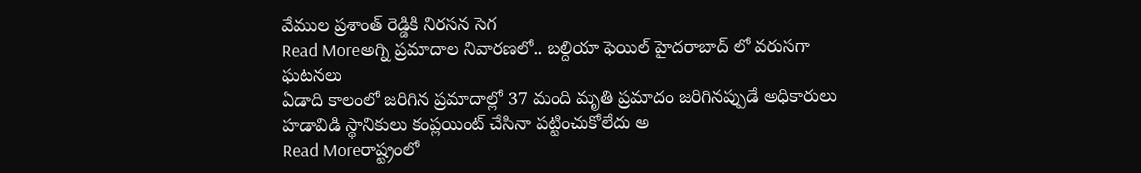వేముల ప్రశాంత్ రెడ్డికి నిరసన సెగ
Read Moreఅగ్ని ప్రమాదాల నివారణలో.. బల్దియా ఫెయిల్ హైదరాబాద్ లో వరుసగా ఘటనలు
ఏడాది కాలంలో జరిగిన ప్రమాదాల్లో 37 మంది మృతి ప్రమాదం జరిగినప్పుడే అధికారులు హడావిడి స్థానికులు కంప్లయింట్ చేసినా పట్టించుకోలేదు అ
Read Moreరాష్ట్రంలో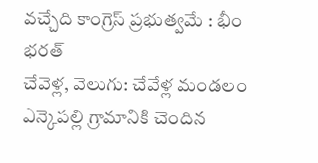వచ్చేది కాంగ్రెస్ ప్రభుత్వమే : భీం భరత్
చేవెళ్ల, వెలుగు: చేవేళ్ల మండలం ఎన్కెపల్లి గ్రామానికి చెందిన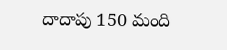దాదాపు 150 మంది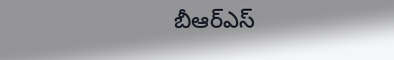బీఆర్ఎస్